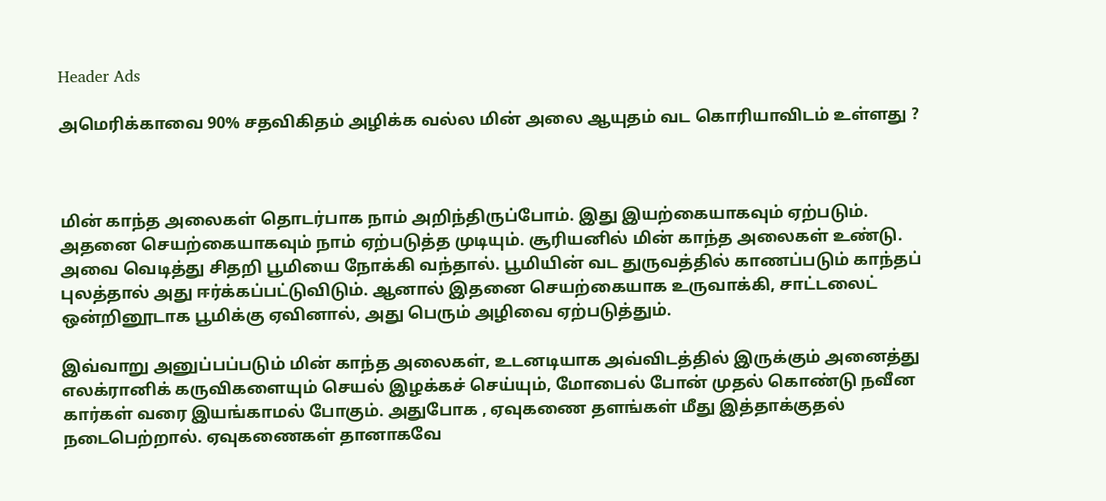Header Ads

அமெரிக்காவை 90% சதவிகிதம் அழிக்க வல்ல மின் அலை ஆயுதம் வட கொரியாவிடம் உள்ளது ?



மின் காந்த அலைகள் தொடர்பாக நாம் அறிந்திருப்போம். இது இயற்கையாகவும் ஏற்படும். அதனை செயற்கையாகவும் நாம் ஏற்படுத்த முடியும். சூரியனில் மின் காந்த அலைகள் உண்டு. அவை வெடித்து சிதறி பூமியை நோக்கி வந்தால். பூமியின் வட துருவத்தில் காணப்படும் காந்தப் புலத்தால் அது ஈர்க்கப்பட்டுவிடும். ஆனால் இதனை செயற்கையாக உருவாக்கி, சாட்டலைட் ஒன்றினூடாக பூமிக்கு ஏவினால், அது பெரும் அழிவை ஏற்படுத்தும்.

இவ்வாறு அனுப்பப்படும் மின் காந்த அலைகள், உடனடியாக அவ்விடத்தில் இருக்கும் அனைத்து எலக்ரானிக் கருவிகளையும் செயல் இழக்கச் செய்யும், மோபைல் போன் முதல் கொண்டு நவீன கார்கள் வரை இயங்காமல் போகும். அதுபோக , ஏவுகணை தளங்கள் மீது இத்தாக்குதல் நடைபெற்றால். ஏவுகணைகள் தானாகவே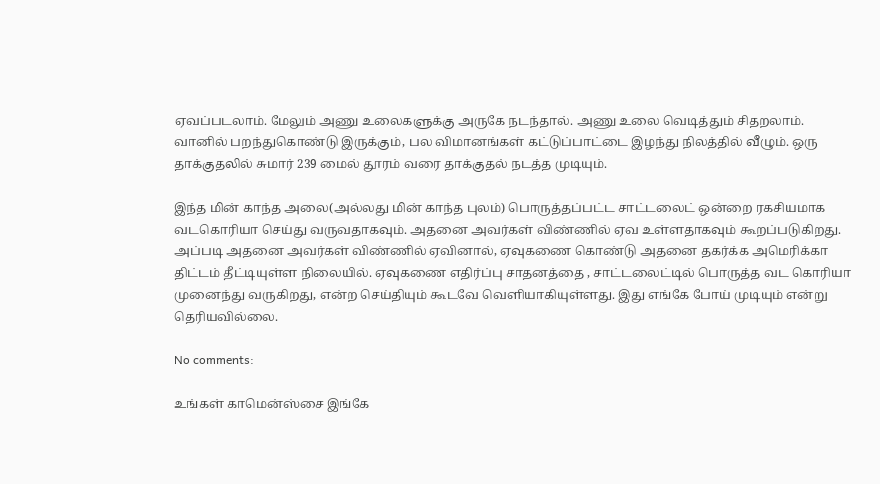ஏவப்படலாம். மேலும் அணு உலைகளுக்கு அருகே நடந்தால். அணு உலை வெடித்தும் சிதறலாம். வானில் பறந்துகொண்டு இருக்கும், பல விமானங்கள் கட்டுப்பாட்டை இழந்து நிலத்தில் வீழும். ஒரு தாக்குதலில் சுமார் 239 மைல் தூரம் வரை தாக்குதல் நடத்த முடியும்.

இந்த மின் காந்த அலை(அல்லது மின் காந்த புலம்) பொருத்தப்பட்ட சாட்டலைட் ஒன்றை ரகசியமாக வடகொரியா செய்து வருவதாகவும். அதனை அவர்கள் விண்ணில் ஏவ உள்ளதாகவும் கூறப்படுகிறது. அப்படி அதனை அவர்கள் விண்ணில் ஏவினால், ஏவுகணை கொண்டு அதனை தகர்க்க அமெரிக்கா திட்டம் தீட்டியுள்ள நிலையில். ஏவுகணை எதிர்ப்பு சாதனத்தை , சாட்டலைட்டில் பொருத்த வட கொரியா முனைந்து வருகிறது, என்ற செய்தியும் கூடவே வெளியாகியுள்ளது. இது எங்கே போய் முடியும் என்று தெரியவில்லை.

No comments:

உங்கள் காமென்ஸ்சை இங்கே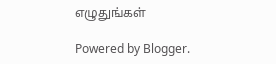எழுதுங்கள்

Powered by Blogger.